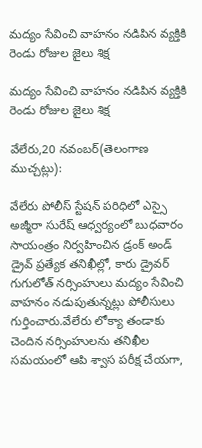మద్యం సేవించి వాహనం నడిపిన వ్యక్తికి రెండు రోజుల జైలు శిక్ష

మద్యం సేవించి వాహనం నడిపిన వ్యక్తికి రెండు రోజుల జైలు శిక్ష

వేలేరు,20 నవంబర్(తెలంగాణ ముచ్చట్లు):

వేలేరు పోలీస్ స్టేషన్ పరిధిలో ఎస్సై అజ్మీరా సురేష్ ఆధ్వర్యంలో బుధవారం సాయంత్రం నిర్వహించిన డ్రంక్ అండ్ డ్రైవ్ ప్రత్యేక తనిఖీల్లో, కారు డ్రైవర్ గుగులోత్ నర్సింహులు మద్యం సేవించి వాహనం నడుపుతున్నట్లు పోలీసులు గుర్తించారు.వేలేరు లోక్యా తండాకు చెందిన నర్సింహులను తనిఖీల సమయంలో ఆపి శ్వాస పరీక్ష చేయగా,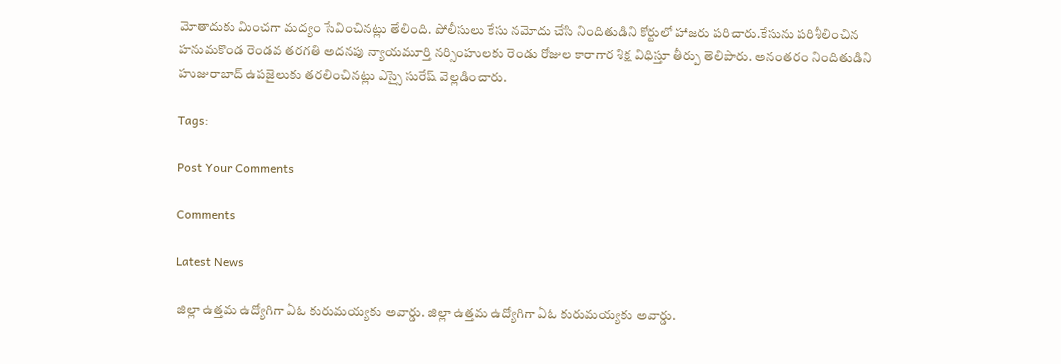మోతాదుకు మించగా మద్యం సేవించినట్లు తేలింది. పోలీసులు కేసు నమోదు చేసి నిందితుడిని కోర్టులో హాజరు పరిచారు.కేసును పరిశీలించిన హనుమకొండ రెండవ తరగతి అదనపు న్యాయమూర్తి నర్సింహులకు రెండు రోజుల కారాగార శిక్ష విధిస్తూ తీర్పు తెలిపారు. అనంతరం నిందితుడిని హుజురాబాద్ ఉపజైలుకు తరలించినట్లు ఎస్సై సురేష్ వెల్లడించారు.

Tags:

Post Your Comments

Comments

Latest News

జిల్లా ఉత్తమ ఉద్యోగిగా ఏఓ కురుమయ్యకు అవార్డు. జిల్లా ఉత్తమ ఉద్యోగిగా ఏఓ కురుమయ్యకు అవార్డు.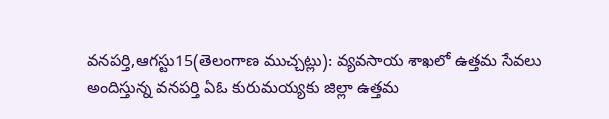వనపర్తి,ఆగస్టు15(తెలంగాణ ముచ్చట్లు): వ్యవసాయ శాఖలో ఉత్తమ సేవలు అందిస్తున్న వనపర్తి ఏఓ కురుమయ్యకు జిల్లా ఉత్తమ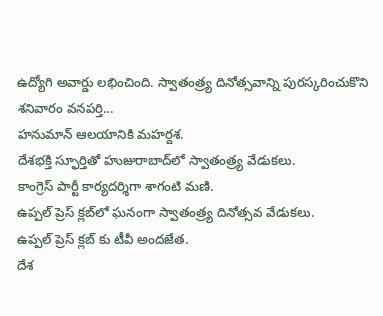ఉద్యోగి అవార్డు లభించింది. స్వాతంత్ర్య దినోత్సవాన్ని పురస్కరించుకొని శనివారం వనపర్తి...
హనుమాన్ ఆలయానికి మహర్దశ.
దేశభక్తి స్ఫూర్తితో హుజురాబాద్‌లో స్వాతంత్ర్య వేడుకలు.
కాంగ్రెస్ పార్టీ కార్యదర్శిగా శాగంటి మణి.
ఉప్పల్ ప్రెస్ క్లబ్‌లో ఘనంగా స్వాతంత్ర్య దినోత్సవ వేడుకలు.
ఉప్పల్ ప్రెస్ క్లబ్‌ కు టీవీ అందజేత.
దేశ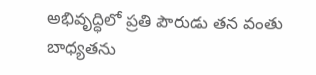అభివృద్ధిలో ప్రతి పౌరుడు తన వంతు బాధ్యతను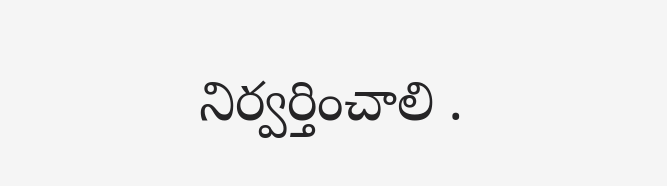నిర్వర్తించాలి .